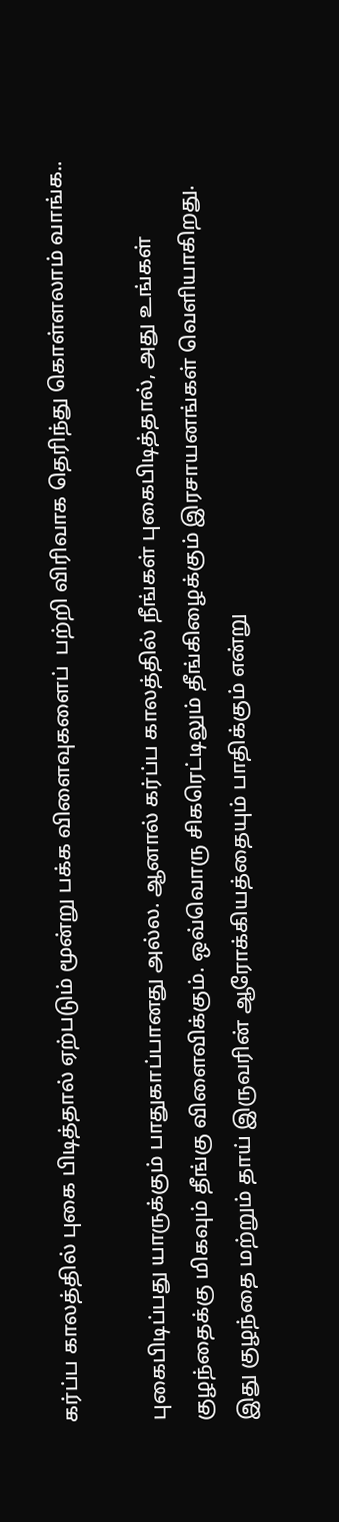கர்ப்ப காலத்தில் புகை பிடித்தால் ஏற்படும் மூன்று பக்க விளைவுகளைப்  பற்றி விரிவாக தெரிந்து கொள்ளலாம் வாங்க..

புகைபிடிப்பது யாருக்கும் பாதுகாப்பானது அல்ல. ஆனால் கர்ப்ப காலத்தில் நீங்கள் புகைபிடித்தால், அது உங்கள் குழந்தைக்கு மிகவும் தீங்கு விளைவிக்கும். ஒவ்வொரு சிகரெட்டிலும் தீங்கிழைக்கும் இரசாயனங்கள் வெளியாகிறது. இது குழந்தை மற்றும் தாய் இருவரின் ஆரோக்கியத்தையும் பாதிக்கும் என்று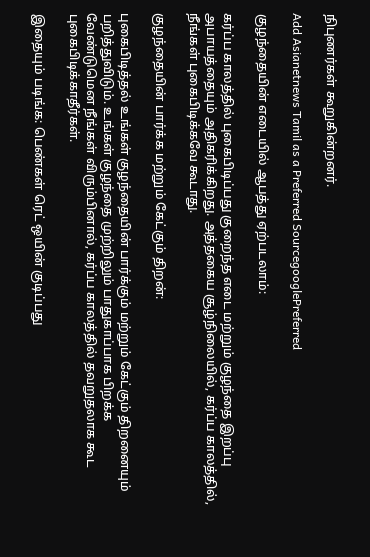நிபுணர்கள் கூறுகின்றனர்.

Add Asianetnews Tamil as a Preferred SourcegooglePreferred

குழந்தையின் எடையில் ஆபத்து ஏற்படலாம்:

கர்ப்ப காலத்தில் புகைபிடிப்பது குறைந்த எடை மற்றும் குழந்தை இறப்பு அபாயத்தையும் அதிகரிக்கிறது. அத்தகைய சூழ்நிலையில், கர்ப்ப காலத்தில், நீங்கள் புகைபிடிக்கவே கூடாது.

குழந்தையின் பார்க்க மற்றும் கேட்கும் திறன்:

புகைபிடித்தல் உங்கள் குழந்தையின் பார்க்கும் மற்றும் கேட்கும் திறனையும் பறித்துவிடும். உங்கள் குழந்தை முற்றிலும் பாதுகாப்பாக பிறக்க வேண்டுமென நீங்கள் விரும்பினால், கர்ப்ப காலத்தில் தவறுதலாக கூட புகைபிடிக்காதீர்கள்.

இதையும் படிங்க: பெண்கள் ரெட் ஒயின் குடிப்பது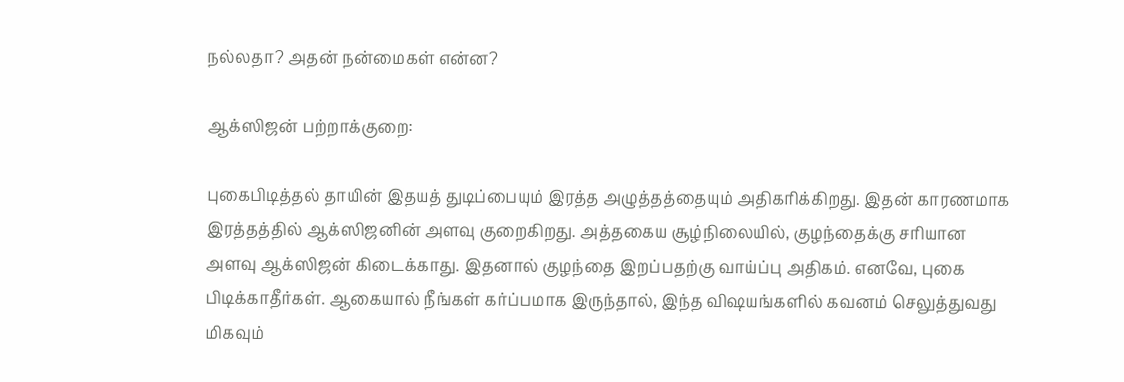நல்லதா? அதன் நன்மைகள் என்ன?

ஆக்ஸிஜன் பற்றாக்குறை:

புகைபிடித்தல் தாயின் இதயத் துடிப்பையும் இரத்த அழுத்தத்தையும் அதிகரிக்கிறது. இதன் காரணமாக இரத்தத்தில் ஆக்ஸிஜனின் அளவு குறைகிறது. அத்தகைய சூழ்நிலையில், குழந்தைக்கு சரியான அளவு ஆக்ஸிஜன் கிடைக்காது. இதனால் குழந்தை இறப்பதற்கு வாய்ப்பு அதிகம். எனவே, புகை பிடிக்காதீர்கள். ஆகையால் நீங்கள் கர்ப்பமாக இருந்தால், இந்த விஷயங்களில் கவனம் செலுத்துவது மிகவும்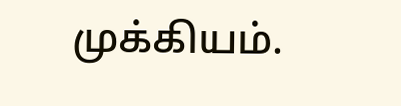முக்கியம்.